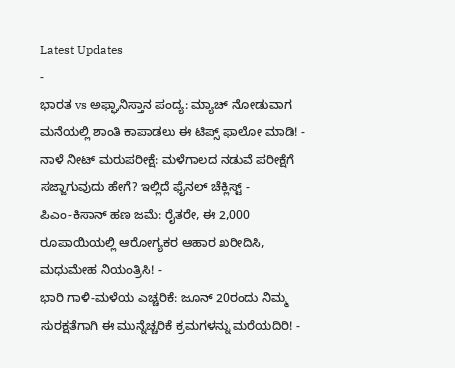Latest Updates
-
ಭಾರತ vs ಅಫ್ಘಾನಿಸ್ತಾನ ಪಂದ್ಯ: ಮ್ಯಾಚ್ ನೋಡುವಾಗ ಮನೆಯಲ್ಲಿ ಶಾಂತಿ ಕಾಪಾಡಲು ಈ ಟಿಪ್ಸ್ ಫಾಲೋ ಮಾಡಿ! -
ನಾಳೆ ನೀಟ್ ಮರುಪರೀಕ್ಷೆ: ಮಳೆಗಾಲದ ನಡುವೆ ಪರೀಕ್ಷೆಗೆ ಸಜ್ಜಾಗುವುದು ಹೇಗೆ? ಇಲ್ಲಿದೆ ಫೈನಲ್ ಚೆಕ್ಲಿಸ್ಟ್ -
ಪಿಎಂ-ಕಿಸಾನ್ ಹಣ ಜಮೆ: ರೈತರೇ, ಈ 2,000 ರೂಪಾಯಿಯಲ್ಲಿ ಆರೋಗ್ಯಕರ ಆಹಾರ ಖರೀದಿಸಿ, ಮಧುಮೇಹ ನಿಯಂತ್ರಿಸಿ! -
ಭಾರಿ ಗಾಳಿ-ಮಳೆಯ ಎಚ್ಚರಿಕೆ: ಜೂನ್ 20ರಂದು ನಿಮ್ಮ ಸುರಕ್ಷತೆಗಾಗಿ ಈ ಮುನ್ನೆಚ್ಚರಿಕೆ ಕ್ರಮಗಳನ್ನು ಮರೆಯದಿರಿ! -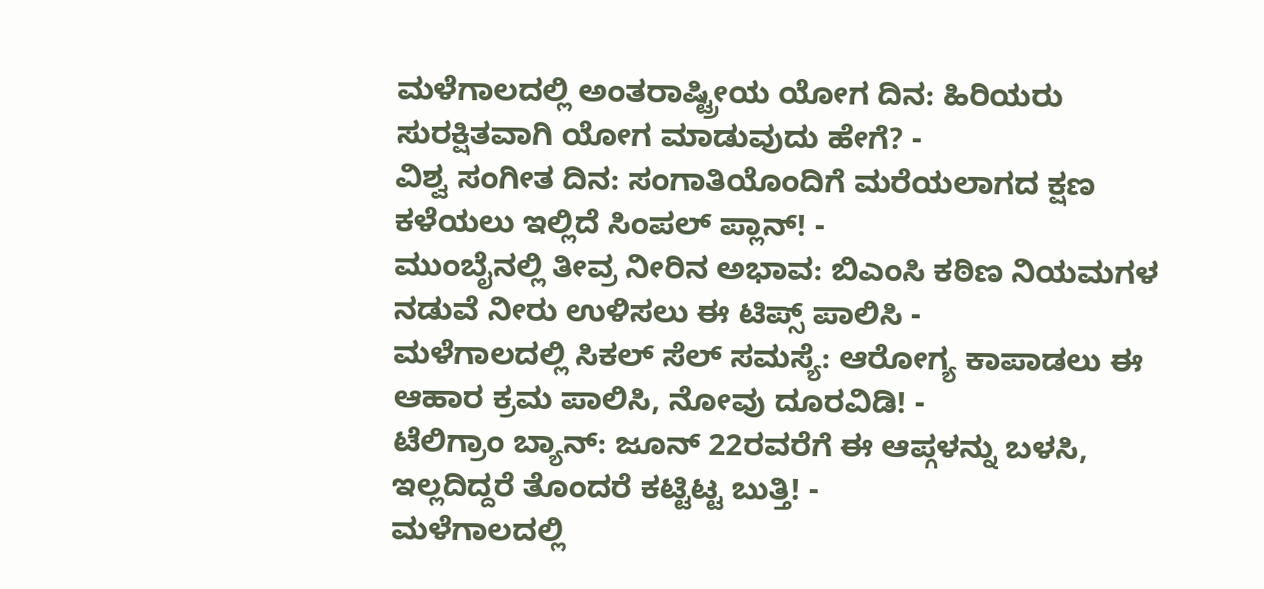ಮಳೆಗಾಲದಲ್ಲಿ ಅಂತರಾಷ್ಟ್ರೀಯ ಯೋಗ ದಿನ: ಹಿರಿಯರು ಸುರಕ್ಷಿತವಾಗಿ ಯೋಗ ಮಾಡುವುದು ಹೇಗೆ? -
ವಿಶ್ವ ಸಂಗೀತ ದಿನ: ಸಂಗಾತಿಯೊಂದಿಗೆ ಮರೆಯಲಾಗದ ಕ್ಷಣ ಕಳೆಯಲು ಇಲ್ಲಿದೆ ಸಿಂಪಲ್ ಪ್ಲಾನ್! -
ಮುಂಬೈನಲ್ಲಿ ತೀವ್ರ ನೀರಿನ ಅಭಾವ: ಬಿಎಂಸಿ ಕಠಿಣ ನಿಯಮಗಳ ನಡುವೆ ನೀರು ಉಳಿಸಲು ಈ ಟಿಪ್ಸ್ ಪಾಲಿಸಿ -
ಮಳೆಗಾಲದಲ್ಲಿ ಸಿಕಲ್ ಸೆಲ್ ಸಮಸ್ಯೆ: ಆರೋಗ್ಯ ಕಾಪಾಡಲು ಈ ಆಹಾರ ಕ್ರಮ ಪಾಲಿಸಿ, ನೋವು ದೂರವಿಡಿ! -
ಟೆಲಿಗ್ರಾಂ ಬ್ಯಾನ್: ಜೂನ್ 22ರವರೆಗೆ ಈ ಆಪ್ಗಳನ್ನು ಬಳಸಿ, ಇಲ್ಲದಿದ್ದರೆ ತೊಂದರೆ ಕಟ್ಟಿಟ್ಟ ಬುತ್ತಿ! -
ಮಳೆಗಾಲದಲ್ಲಿ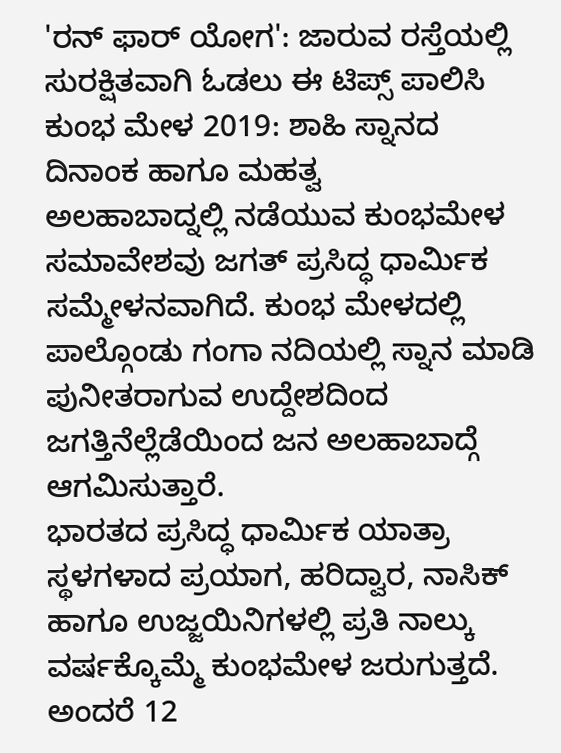'ರನ್ ಫಾರ್ ಯೋಗ': ಜಾರುವ ರಸ್ತೆಯಲ್ಲಿ ಸುರಕ್ಷಿತವಾಗಿ ಓಡಲು ಈ ಟಿಪ್ಸ್ ಪಾಲಿಸಿ
ಕುಂಭ ಮೇಳ 2019: ಶಾಹಿ ಸ್ನಾನದ ದಿನಾಂಕ ಹಾಗೂ ಮಹತ್ವ
ಅಲಹಾಬಾದ್ನಲ್ಲಿ ನಡೆಯುವ ಕುಂಭಮೇಳ ಸಮಾವೇಶವು ಜಗತ್ ಪ್ರಸಿದ್ಧ ಧಾರ್ಮಿಕ ಸಮ್ಮೇಳನವಾಗಿದೆ. ಕುಂಭ ಮೇಳದಲ್ಲಿ ಪಾಲ್ಗೊಂಡು ಗಂಗಾ ನದಿಯಲ್ಲಿ ಸ್ನಾನ ಮಾಡಿ ಪುನೀತರಾಗುವ ಉದ್ದೇಶದಿಂದ ಜಗತ್ತಿನೆಲ್ಲೆಡೆಯಿಂದ ಜನ ಅಲಹಾಬಾದ್ಗೆ ಆಗಮಿಸುತ್ತಾರೆ.
ಭಾರತದ ಪ್ರಸಿದ್ಧ ಧಾರ್ಮಿಕ ಯಾತ್ರಾ ಸ್ಥಳಗಳಾದ ಪ್ರಯಾಗ, ಹರಿದ್ವಾರ, ನಾಸಿಕ್ ಹಾಗೂ ಉಜ್ಜಯಿನಿಗಳಲ್ಲಿ ಪ್ರತಿ ನಾಲ್ಕು ವರ್ಷಕ್ಕೊಮ್ಮೆ ಕುಂಭಮೇಳ ಜರುಗುತ್ತದೆ. ಅಂದರೆ 12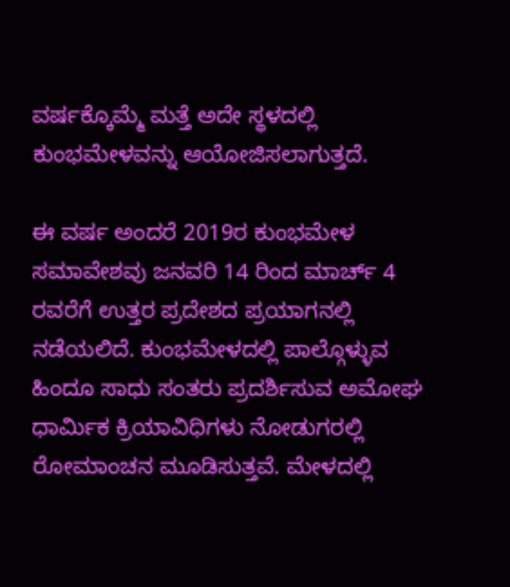ವರ್ಷಕ್ಕೊಮ್ಮೆ ಮತ್ತೆ ಅದೇ ಸ್ಥಳದಲ್ಲಿ ಕುಂಭಮೇಳವನ್ನು ಆಯೋಜಿಸಲಾಗುತ್ತದೆ.

ಈ ವರ್ಷ ಅಂದರೆ 2019ರ ಕುಂಭಮೇಳ ಸಮಾವೇಶವು ಜನವರಿ 14 ರಿಂದ ಮಾರ್ಚ್ 4 ರವರೆಗೆ ಉತ್ತರ ಪ್ರದೇಶದ ಪ್ರಯಾಗನಲ್ಲಿ ನಡೆಯಲಿದೆ. ಕುಂಭಮೇಳದಲ್ಲಿ ಪಾಲ್ಗೊಳ್ಳುವ ಹಿಂದೂ ಸಾಧು ಸಂತರು ಪ್ರದರ್ಶಿಸುವ ಅಮೋಘ ಧಾರ್ಮಿಕ ಕ್ರಿಯಾವಿಧಿಗಳು ನೋಡುಗರಲ್ಲಿ ರೋಮಾಂಚನ ಮೂಡಿಸುತ್ತವೆ. ಮೇಳದಲ್ಲಿ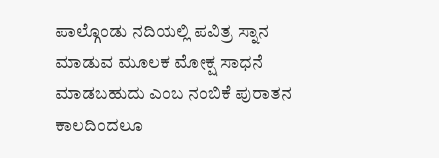ಪಾಲ್ಗೊಂಡು ನದಿಯಲ್ಲಿ ಪವಿತ್ರ ಸ್ನಾನ ಮಾಡುವ ಮೂಲಕ ಮೋಕ್ಷ ಸಾಧನೆ ಮಾಡಬಹುದು ಎಂಬ ನಂಬಿಕೆ ಪುರಾತನ ಕಾಲದಿಂದಲೂ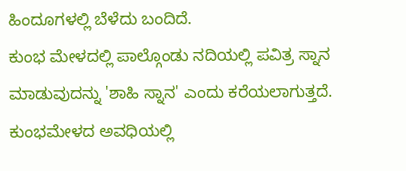ಹಿಂದೂಗಳಲ್ಲಿ ಬೆಳೆದು ಬಂದಿದೆ.
ಕುಂಭ ಮೇಳದಲ್ಲಿ ಪಾಲ್ಗೊಂಡು ನದಿಯಲ್ಲಿ ಪವಿತ್ರ ಸ್ನಾನ ಮಾಡುವುದನ್ನು 'ಶಾಹಿ ಸ್ನಾನ' ಎಂದು ಕರೆಯಲಾಗುತ್ತದೆ. ಕುಂಭಮೇಳದ ಅವಧಿಯಲ್ಲಿ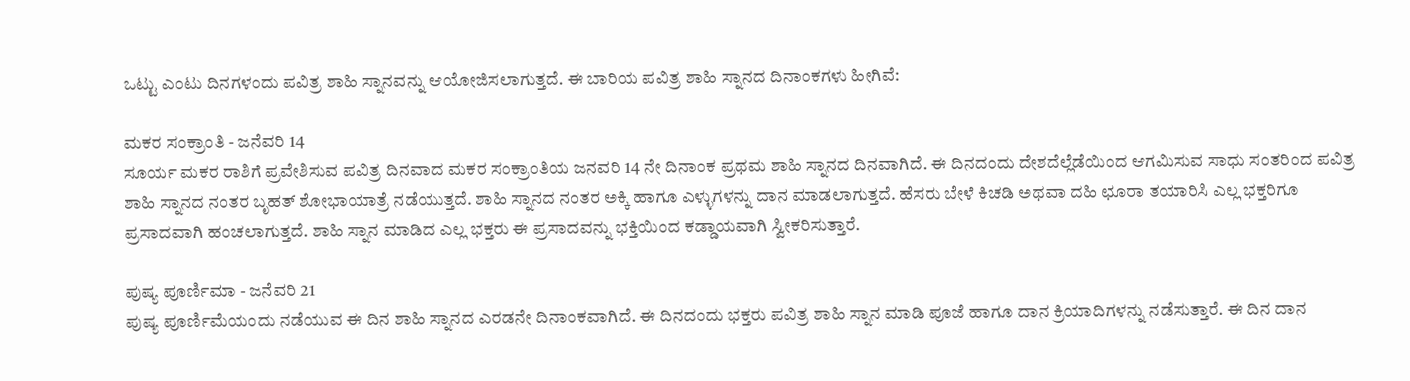ಒಟ್ಟು ಎಂಟು ದಿನಗಳಂದು ಪವಿತ್ರ ಶಾಹಿ ಸ್ನಾನವನ್ನು ಆಯೋಜಿಸಲಾಗುತ್ತದೆ. ಈ ಬಾರಿಯ ಪವಿತ್ರ ಶಾಹಿ ಸ್ನಾನದ ದಿನಾಂಕಗಳು ಹೀಗಿವೆ:

ಮಕರ ಸಂಕ್ರಾಂತಿ - ಜನೆವರಿ 14
ಸೂರ್ಯ ಮಕರ ರಾಶಿಗೆ ಪ್ರವೇಶಿಸುವ ಪವಿತ್ರ ದಿನವಾದ ಮಕರ ಸಂಕ್ರಾಂತಿಯ ಜನವರಿ 14 ನೇ ದಿನಾಂಕ ಪ್ರಥಮ ಶಾಹಿ ಸ್ನಾನದ ದಿನವಾಗಿದೆ. ಈ ದಿನದಂದು ದೇಶದೆಲ್ಲೆಡೆಯಿಂದ ಆಗಮಿಸುವ ಸಾಧು ಸಂತರಿಂದ ಪವಿತ್ರ ಶಾಹಿ ಸ್ನಾನದ ನಂತರ ಬೃಹತ್ ಶೋಭಾಯಾತ್ರೆ ನಡೆಯುತ್ತದೆ. ಶಾಹಿ ಸ್ನಾನದ ನಂತರ ಅಕ್ಕಿ ಹಾಗೂ ಎಳ್ಳುಗಳನ್ನು ದಾನ ಮಾಡಲಾಗುತ್ತದೆ. ಹೆಸರು ಬೇಳೆ ಕಿಚಡಿ ಅಥವಾ ದಹಿ ಛೂರಾ ತಯಾರಿಸಿ ಎಲ್ಲ ಭಕ್ತರಿಗೂ ಪ್ರಸಾದವಾಗಿ ಹಂಚಲಾಗುತ್ತದೆ. ಶಾಹಿ ಸ್ನಾನ ಮಾಡಿದ ಎಲ್ಲ ಭಕ್ತರು ಈ ಪ್ರಸಾದವನ್ನು ಭಕ್ತಿಯಿಂದ ಕಡ್ಡಾಯವಾಗಿ ಸ್ವೀಕರಿಸುತ್ತಾರೆ.

ಪುಷ್ಯ ಪೂರ್ಣಿಮಾ - ಜನೆವರಿ 21
ಪುಷ್ಯ ಪೂರ್ಣಿಮೆಯಂದು ನಡೆಯುವ ಈ ದಿನ ಶಾಹಿ ಸ್ನಾನದ ಎರಡನೇ ದಿನಾಂಕವಾಗಿದೆ. ಈ ದಿನದಂದು ಭಕ್ತರು ಪವಿತ್ರ ಶಾಹಿ ಸ್ನಾನ ಮಾಡಿ ಪೂಜೆ ಹಾಗೂ ದಾನ ಕ್ರಿಯಾದಿಗಳನ್ನು ನಡೆಸುತ್ತಾರೆ. ಈ ದಿನ ದಾನ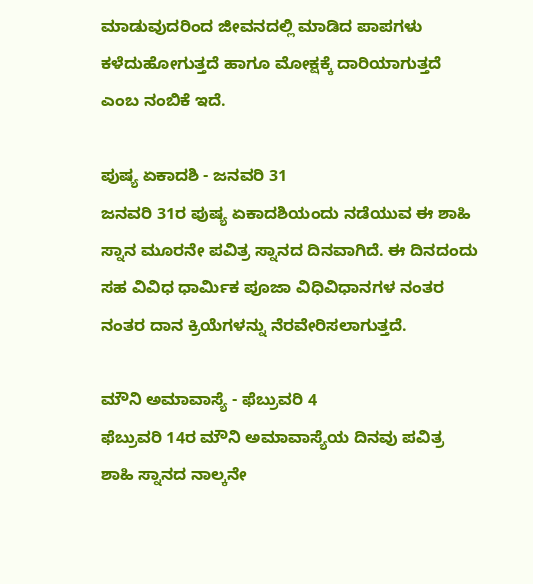ಮಾಡುವುದರಿಂದ ಜೀವನದಲ್ಲಿ ಮಾಡಿದ ಪಾಪಗಳು ಕಳೆದುಹೋಗುತ್ತದೆ ಹಾಗೂ ಮೋಕ್ಷಕ್ಕೆ ದಾರಿಯಾಗುತ್ತದೆ ಎಂಬ ನಂಬಿಕೆ ಇದೆ.

ಪುಷ್ಯ ಏಕಾದಶಿ - ಜನವರಿ 31
ಜನವರಿ 31ರ ಪುಷ್ಯ ಏಕಾದಶಿಯಂದು ನಡೆಯುವ ಈ ಶಾಹಿ ಸ್ನಾನ ಮೂರನೇ ಪವಿತ್ರ ಸ್ನಾನದ ದಿನವಾಗಿದೆ. ಈ ದಿನದಂದು ಸಹ ವಿವಿಧ ಧಾರ್ಮಿಕ ಪೂಜಾ ವಿಧಿವಿಧಾನಗಳ ನಂತರ ನಂತರ ದಾನ ಕ್ರಿಯೆಗಳನ್ನು ನೆರವೇರಿಸಲಾಗುತ್ತದೆ.

ಮೌನಿ ಅಮಾವಾಸ್ಯೆ - ಫೆಬ್ರುವರಿ 4
ಫೆಬ್ರುವರಿ 14ರ ಮೌನಿ ಅಮಾವಾಸ್ಯೆಯ ದಿನವು ಪವಿತ್ರ ಶಾಹಿ ಸ್ನಾನದ ನಾಲ್ಕನೇ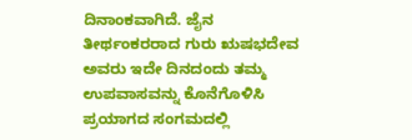ದಿನಾಂಕವಾಗಿದೆ. ಜೈನ ತೀರ್ಥಂಕರರಾದ ಗುರು ಋಷಭದೇವ ಅವರು ಇದೇ ದಿನದಂದು ತಮ್ಮ ಉಪವಾಸವನ್ನು ಕೊನೆಗೊಳಿಸಿ ಪ್ರಯಾಗದ ಸಂಗಮದಲ್ಲಿ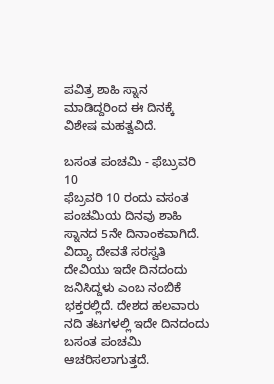ಪವಿತ್ರ ಶಾಹಿ ಸ್ನಾನ ಮಾಡಿದ್ದರಿಂದ ಈ ದಿನಕ್ಕೆ ವಿಶೇಷ ಮಹತ್ವವಿದೆ.

ಬಸಂತ ಪಂಚಮಿ - ಫೆಬ್ರುವರಿ 10
ಫೆಬ್ರವರಿ 10 ರಂದು ವಸಂತ ಪಂಚಮಿಯ ದಿನವು ಶಾಹಿ ಸ್ನಾನದ 5ನೇ ದಿನಾಂಕವಾಗಿದೆ. ವಿದ್ಯಾ ದೇವತೆ ಸರಸ್ವತಿ ದೇವಿಯು ಇದೇ ದಿನದಂದು ಜನಿಸಿದ್ದಳು ಎಂಬ ನಂಬಿಕೆ ಭಕ್ತರಲ್ಲಿದೆ. ದೇಶದ ಹಲವಾರು ನದಿ ತಟಗಳಲ್ಲಿ ಇದೇ ದಿನದಂದು ಬಸಂತ ಪಂಚಮಿ ಆಚರಿಸಲಾಗುತ್ತದೆ.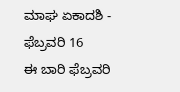ಮಾಘ ಏಕಾದಶಿ - ಫೆಬ್ರವರಿ 16
ಈ ಬಾರಿ ಫೆಬ್ರವರಿ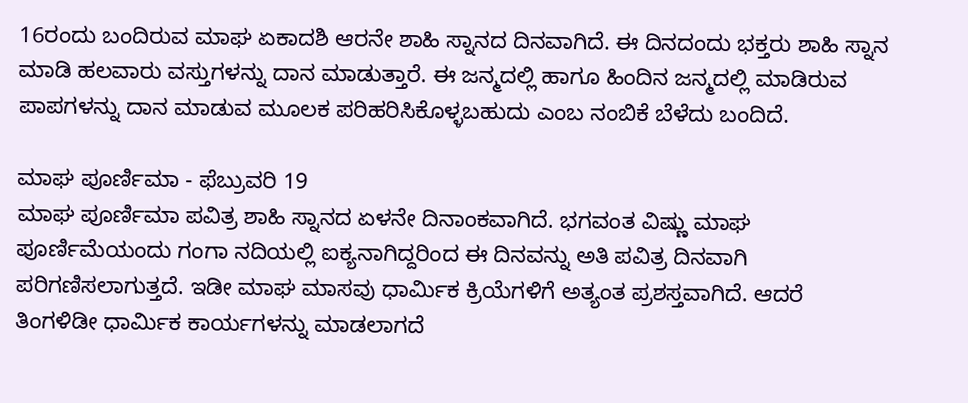16ರಂದು ಬಂದಿರುವ ಮಾಘ ಏಕಾದಶಿ ಆರನೇ ಶಾಹಿ ಸ್ನಾನದ ದಿನವಾಗಿದೆ. ಈ ದಿನದಂದು ಭಕ್ತರು ಶಾಹಿ ಸ್ನಾನ ಮಾಡಿ ಹಲವಾರು ವಸ್ತುಗಳನ್ನು ದಾನ ಮಾಡುತ್ತಾರೆ. ಈ ಜನ್ಮದಲ್ಲಿ ಹಾಗೂ ಹಿಂದಿನ ಜನ್ಮದಲ್ಲಿ ಮಾಡಿರುವ ಪಾಪಗಳನ್ನು ದಾನ ಮಾಡುವ ಮೂಲಕ ಪರಿಹರಿಸಿಕೊಳ್ಳಬಹುದು ಎಂಬ ನಂಬಿಕೆ ಬೆಳೆದು ಬಂದಿದೆ.

ಮಾಘ ಪೂರ್ಣಿಮಾ - ಫೆಬ್ರುವರಿ 19
ಮಾಘ ಪೂರ್ಣಿಮಾ ಪವಿತ್ರ ಶಾಹಿ ಸ್ನಾನದ ಏಳನೇ ದಿನಾಂಕವಾಗಿದೆ. ಭಗವಂತ ವಿಷ್ಣು ಮಾಘ ಪೂರ್ಣಿಮೆಯಂದು ಗಂಗಾ ನದಿಯಲ್ಲಿ ಐಕ್ಯನಾಗಿದ್ದರಿಂದ ಈ ದಿನವನ್ನು ಅತಿ ಪವಿತ್ರ ದಿನವಾಗಿ ಪರಿಗಣಿಸಲಾಗುತ್ತದೆ. ಇಡೀ ಮಾಘ ಮಾಸವು ಧಾರ್ಮಿಕ ಕ್ರಿಯೆಗಳಿಗೆ ಅತ್ಯಂತ ಪ್ರಶಸ್ತವಾಗಿದೆ. ಆದರೆ ತಿಂಗಳಿಡೀ ಧಾರ್ಮಿಕ ಕಾರ್ಯಗಳನ್ನು ಮಾಡಲಾಗದೆ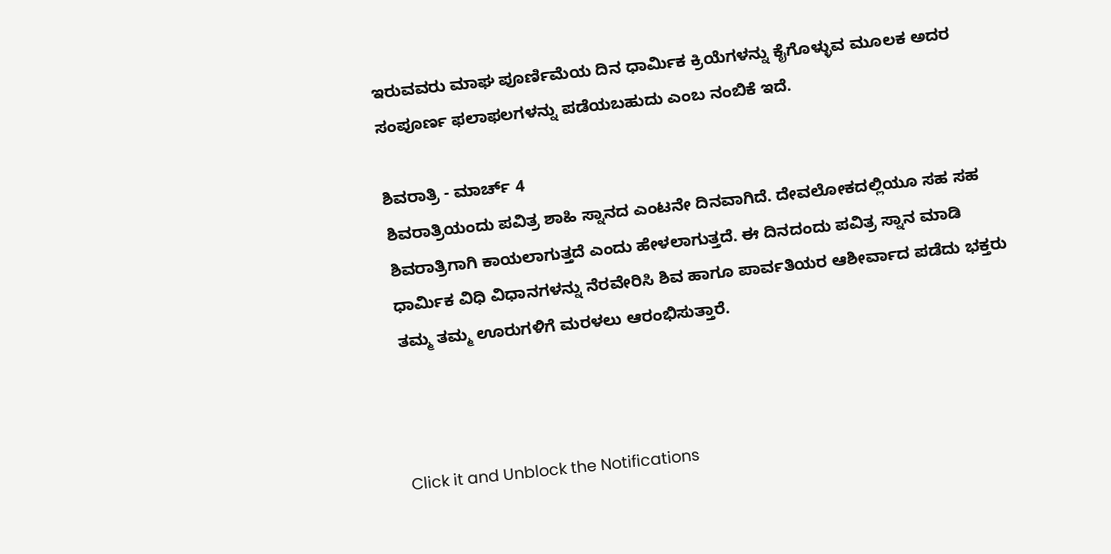ಇರುವವರು ಮಾಘ ಪೂರ್ಣಿಮೆಯ ದಿನ ಧಾರ್ಮಿಕ ಕ್ರಿಯೆಗಳನ್ನು ಕೈಗೊಳ್ಳುವ ಮೂಲಕ ಅದರ ಸಂಪೂರ್ಣ ಫಲಾಫಲಗಳನ್ನು ಪಡೆಯಬಹುದು ಎಂಬ ನಂಬಿಕೆ ಇದೆ.

ಶಿವರಾತ್ರಿ - ಮಾರ್ಚ್ 4
ಶಿವರಾತ್ರಿಯಂದು ಪವಿತ್ರ ಶಾಹಿ ಸ್ನಾನದ ಎಂಟನೇ ದಿನವಾಗಿದೆ. ದೇವಲೋಕದಲ್ಲಿಯೂ ಸಹ ಸಹ ಶಿವರಾತ್ರಿಗಾಗಿ ಕಾಯಲಾಗುತ್ತದೆ ಎಂದು ಹೇಳಲಾಗುತ್ತದೆ. ಈ ದಿನದಂದು ಪವಿತ್ರ ಸ್ನಾನ ಮಾಡಿ ಧಾರ್ಮಿಕ ವಿಧಿ ವಿಧಾನಗಳನ್ನು ನೆರವೇರಿಸಿ ಶಿವ ಹಾಗೂ ಪಾರ್ವತಿಯರ ಆಶೀರ್ವಾದ ಪಡೆದು ಭಕ್ತರು ತಮ್ಮ ತಮ್ಮ ಊರುಗಳಿಗೆ ಮರಳಲು ಆರಂಭಿಸುತ್ತಾರೆ.



Click it and Unblock the Notifications